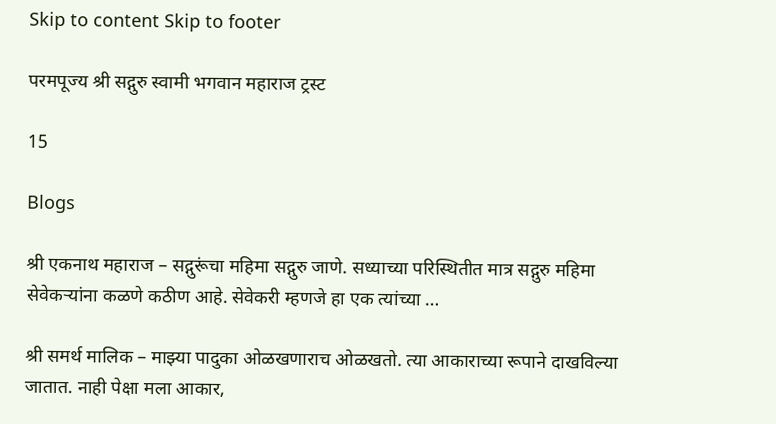Skip to content Skip to footer

परमपूज्य श्री सद्गुरु स्वामी भगवान महाराज ट्रस्ट

15

Blogs

श्री एकनाथ महाराज – सद्गुरूंचा महिमा सद्गुरु जाणे. सध्याच्या परिस्थितीत मात्र सद्गुरु महिमा सेवेकर्‍यांना कळणे कठीण आहे. सेवेकरी म्हणजे हा एक त्यांच्या …

श्री समर्थ मालिक – माझ्या पादुका ओळखणाराच ओळखतो. त्या आकाराच्या रूपाने दाखविल्या जातात. नाही पेक्षा मला आकार,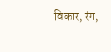विकार, रंग,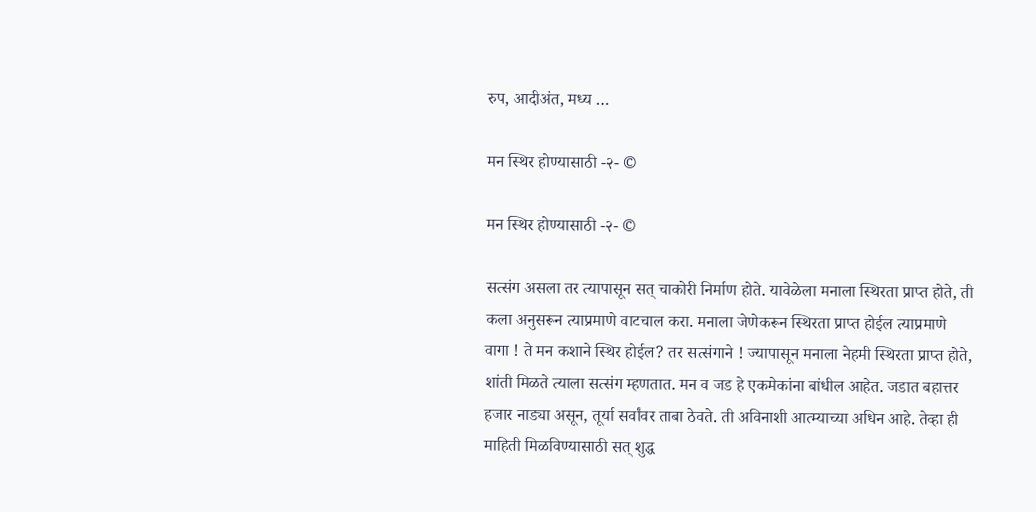रुप, आदीअंत, मध्य …

मन स्थिर होण्यासाठी -२- ©

मन स्थिर होण्यासाठी -२- ©

सत्संग असला तर त्यापासून सत् चाकोरी निर्माण होते. यावेळेला मनाला स्थिरता प्राप्त होते, ती कला अनुसरून त्याप्रमाणे वाटचाल करा. मनाला जेणेकरून स्थिरता प्राप्त होईल त्याप्रमाणे वागा ! ते मन कशाने स्थिर होईल? तर सत्संगाने ! ज्यापासून मनाला नेहमी स्थिरता प्राप्त होते, शांती मिळते त्याला सत्संग म्हणतात. मन व जड हे एकमेकांना बांधील आहेत. जडात बहात्तर हजार नाड्या असून, तूर्या सर्वांवर ताबा ठेवते. ती अविनाशी आत्म्याच्या अधिन आहे. तेव्हा ही माहिती मिळविण्यासाठी सत् शुद्ध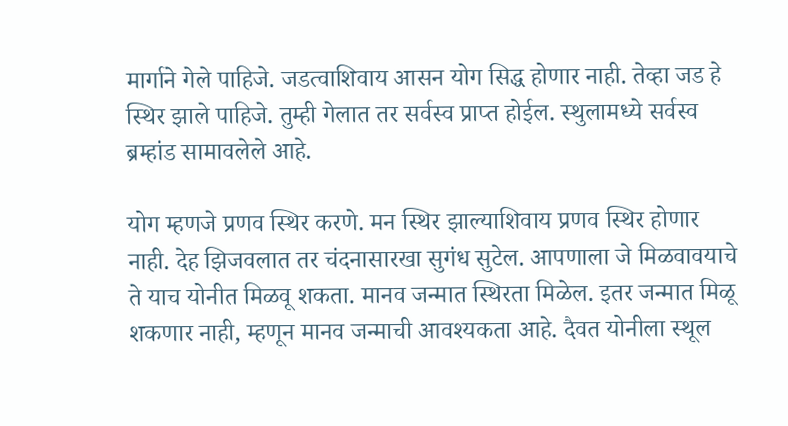मार्गाने गेले पाहिजे. जडत्वाशिवाय आसन योग सिद्ध होणार नाही. तेव्हा जड हे स्थिर झाले पाहिजे. तुम्ही गेलात तर सर्वस्व प्राप्त होईल. स्थुलामध्ये सर्वस्व ब्रम्हांड सामावलेले आहे.

योग म्हणजे प्रणव स्थिर करणे. मन स्थिर झाल्याशिवाय प्रणव स्थिर होणार नाही. देह झिजवलात तर चंदनासारखा सुगंध सुटेल. आपणाला जे मिळवावयाचे ते याच योनीत मिळवू शकता. मानव जन्मात स्थिरता मिळेल. इतर जन्मात मिळू शकणार नाही, म्हणून मानव जन्माची आवश्यकता आहे. दैवत योनीला स्थूल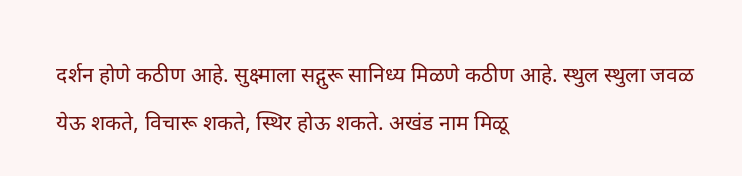दर्शन होणे कठीण आहे. सुक्ष्माला सद्गुरू सानिध्य मिळणे कठीण आहे. स्थुल स्थुला जवळ येऊ शकते, विचारू शकते, स्थिर होऊ शकते. अखंड नाम मिळू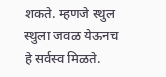शकते. म्हणजे स्थुल स्थुला जवळ येऊनच हे सर्वस्व मिळते.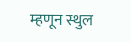म्हणून स्थुल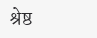श्रेष्ठ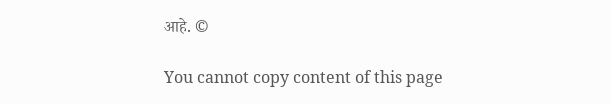आहे. ©

You cannot copy content of this page